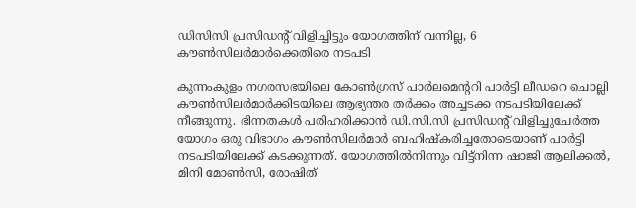ഡിസിസി പ്രസിഡന്റ് വിളിച്ചിട്ടും യോഗത്തിന് വന്നില്ല, 6 കൗൺസിലർമാർക്കെതിരെ നടപടി

കുന്നംകുളം നഗരസഭയിലെ കോൺഗ്രസ് പാർലമെന്ററി പാർട്ടി ലീഡറെ ചൊല്ലി കൗൺസിലർമാർക്കിടയിലെ ആഭ്യന്തര തർക്കം അച്ചടക്ക നടപടിയിലേക്ക് നീങ്ങുന്നു. ഭിന്നതകൾ പരിഹരിക്കാൻ ഡി.സി.സി പ്രസിഡന്റ് വിളിച്ചുചേർത്ത യോഗം ഒരു വിഭാഗം കൗൺസിലർമാർ ബഹിഷ്കരിച്ചതോടെയാണ് പാർട്ടി നടപടിയിലേക്ക് കടക്കുന്നത്. യോഗത്തിൽനിന്നും വിട്ട്നിന്ന ഷാജി ആലിക്കൽ, മിനി മോൺസി, രോഷിത്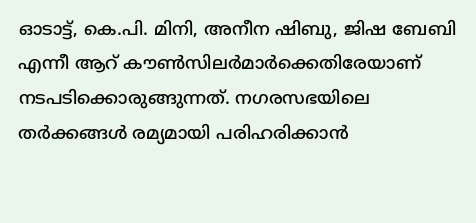ഓടാട്ട്, കെ.പി. മിനി, അനീന ഷിബു, ജിഷ ബേബി എന്നീ ആറ് കൗൺസിലർമാർക്കെതിരേയാണ് നടപടിക്കൊരുങ്ങുന്നത്. നഗരസഭയിലെ തർക്കങ്ങൾ രമ്യമായി പരിഹരിക്കാൻ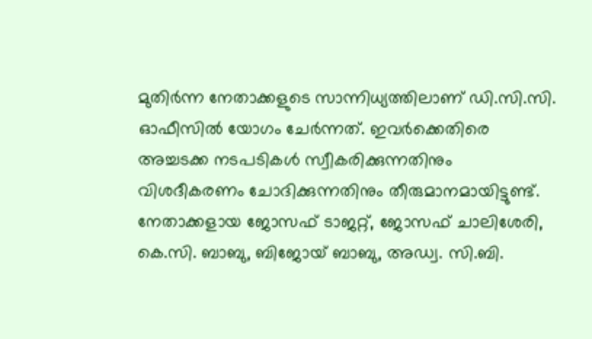മുതിർന്ന നേതാക്കളുടെ സാന്നിധ്യത്തിലാണ് ഡി.സി.സി. ഓഫീസിൽ യോഗം ചേർന്നത്. ഇവർക്കെതിരെ അച്ചടക്ക നടപടികൾ സ്വീകരിക്കുന്നതിനും വിശദീകരണം ചോദിക്കുന്നതിനും തീരുമാനമായിട്ടുണ്ട്.
നേതാക്കളായ ജോസഫ് ടാജറ്റ്, ജോസഫ് ചാലിശേരി, കെ.സി. ബാബു, ബിജോയ് ബാബു, അഡ്വ. സി.ബി.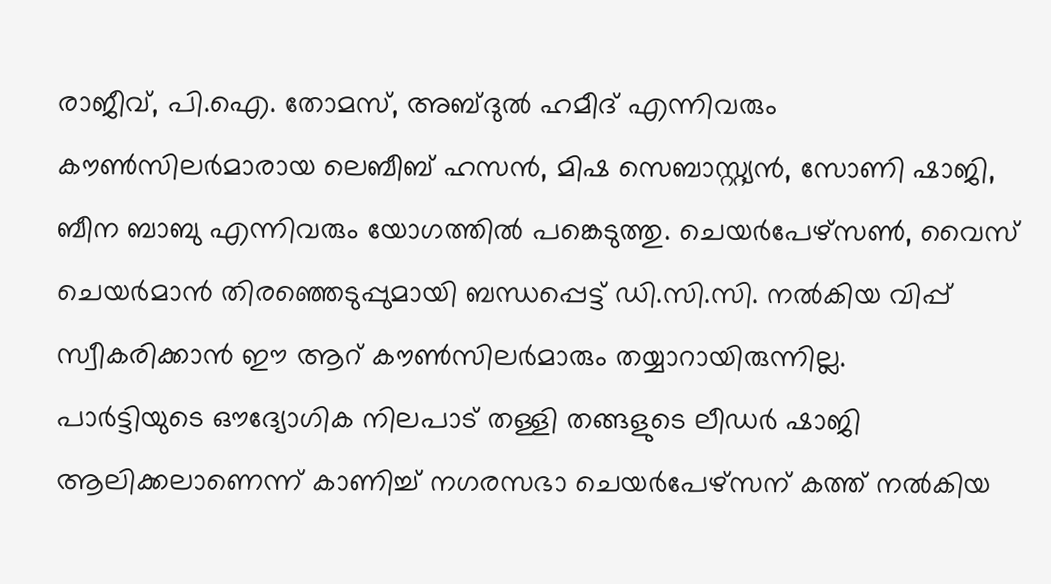രാജീവ്, പി.ഐ. തോമസ്, അബ്ദുൽ ഹമീദ് എന്നിവരും കൗൺസിലർമാരായ ലെബീബ് ഹസൻ, മിഷ സെബാസ്റ്റ്യൻ, സോണി ഷാജി, ബീന ബാബു എന്നിവരും യോഗത്തിൽ പങ്കെടുത്തു. ചെയർപേഴ്സൺ, വൈസ് ചെയർമാൻ തിരഞ്ഞെടുപ്പുമായി ബന്ധപ്പെട്ട് ഡി.സി.സി. നൽകിയ വിപ്പ് സ്വീകരിക്കാൻ ഈ ആറ് കൗൺസിലർമാരും തയ്യാറായിരുന്നില്ല.
പാർട്ടിയുടെ ഔദ്യോഗിക നിലപാട് തള്ളി തങ്ങളുടെ ലീഡർ ഷാജി ആലിക്കലാണെന്ന് കാണിച്ച് നഗരസഭാ ചെയർപേഴ്സന് കത്ത് നൽകിയ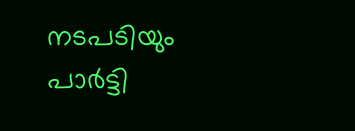നടപടിയും പാർട്ടി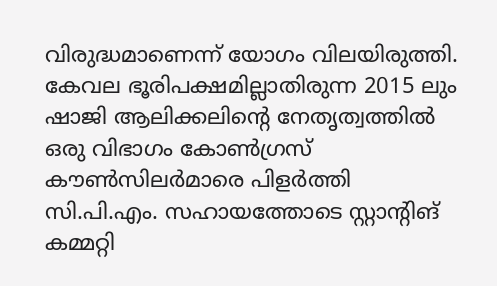വിരുദ്ധമാണെന്ന് യോഗം വിലയിരുത്തി. കേവല ഭൂരിപക്ഷമില്ലാതിരുന്ന 2015 ലും ഷാജി ആലിക്കലിന്റെ നേതൃത്വത്തിൽ ഒരു വിഭാഗം കോൺഗ്രസ് കൗൺസിലർമാരെ പിളർത്തി സി.പി.എം. സഹായത്തോടെ സ്റ്റാന്റിങ് കമ്മറ്റി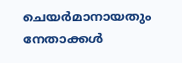ചെയർമാനായതും നേതാക്കൾ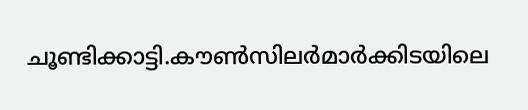ചൂണ്ടിക്കാട്ടി.കൗൺസിലർമാർക്കിടയിലെ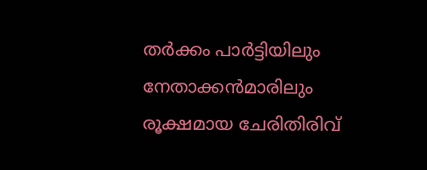തർക്കം പാർട്ടിയിലും നേതാക്കൻമാരിലും രൂക്ഷമായ ചേരിതിരിവ്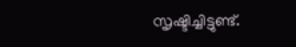സൃഷ്ടിച്ചിട്ടുണ്ട്.